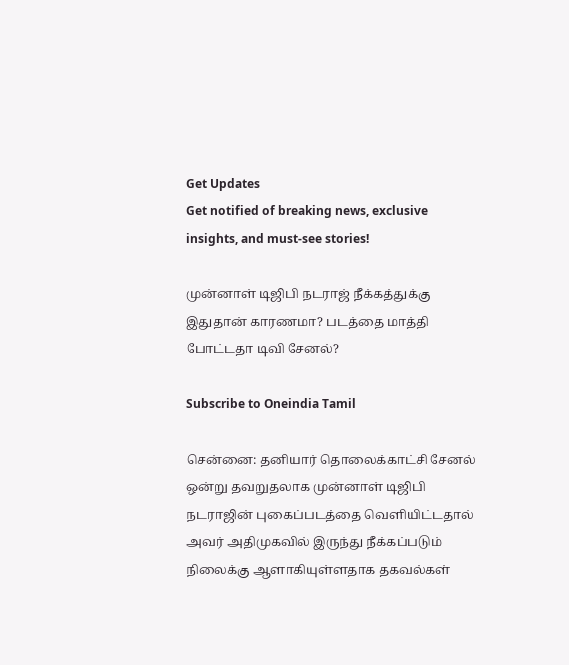Get Updates
Get notified of breaking news, exclusive insights, and must-see stories!

முன்னாள் டிஜிபி நடராஜ் நீக்கத்துக்கு இதுதான் காரணமா? படத்தை மாத்தி போட்டதா டிவி சேனல்?

Subscribe to Oneindia Tamil

சென்னை: தனியார் தொலைக்காட்சி சேனல் ஒன்று தவறுதலாக முன்னாள் டிஜிபி நடராஜின் புகைப்படத்தை வெளியிட்டதால் அவர் அதிமுகவில் இருந்து நீக்கப்படும் நிலைக்கு ஆளாகியுள்ளதாக தகவல்கள்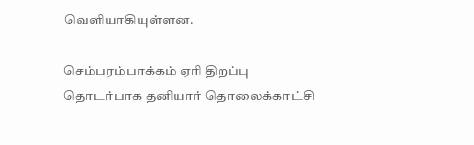வெளியாகியுள்ளன.

செம்பரம்பாக்கம் ஏரி திறப்பு தொடர்பாக தனியார் தொலைக்காட்சி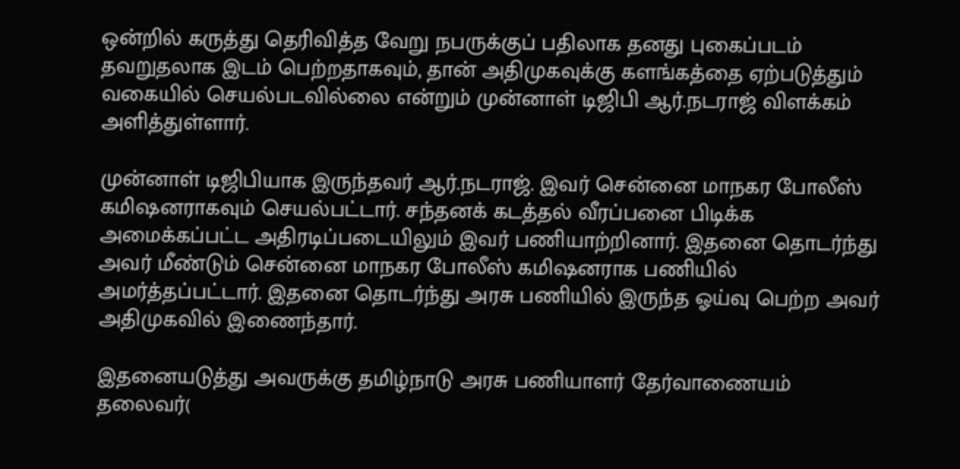ஒன்றில் கருத்து தெரிவித்த வேறு நபருக்குப் பதிலாக தனது புகைப்படம் தவறுதலாக இடம் பெற்றதாகவும், தான் அதிமுகவுக்கு களங்கத்தை ஏற்படுத்தும் வகையில் செயல்படவில்லை என்றும் முன்னாள் டிஜிபி ஆர்.நடராஜ் விளக்கம் அளித்துள்ளார்.

முன்னாள் டிஜிபியாக இருந்தவர் ஆர்.நடராஜ். இவர் சென்னை மாநகர போலீஸ் கமிஷனராகவும் செயல்பட்டார். சந்தனக் கடத்தல் வீரப்பனை பிடிக்க அமைக்கப்பட்ட அதிரடிப்படையிலும் இவர் பணியாற்றினார். இதனை தொடர்ந்து அவர் மீண்டும் சென்னை மாநகர போலீஸ் கமிஷனராக பணியில் அமர்த்தப்பட்டார். இதனை தொடர்ந்து அரசு பணியில் இருந்த ஓய்வு பெற்ற அவர் அதிமுகவில் இணைந்தார்.

இதனையடுத்து அவருக்கு தமிழ்நாடு அரசு பணியாளர் தேர்வாணையம் தலைவர்(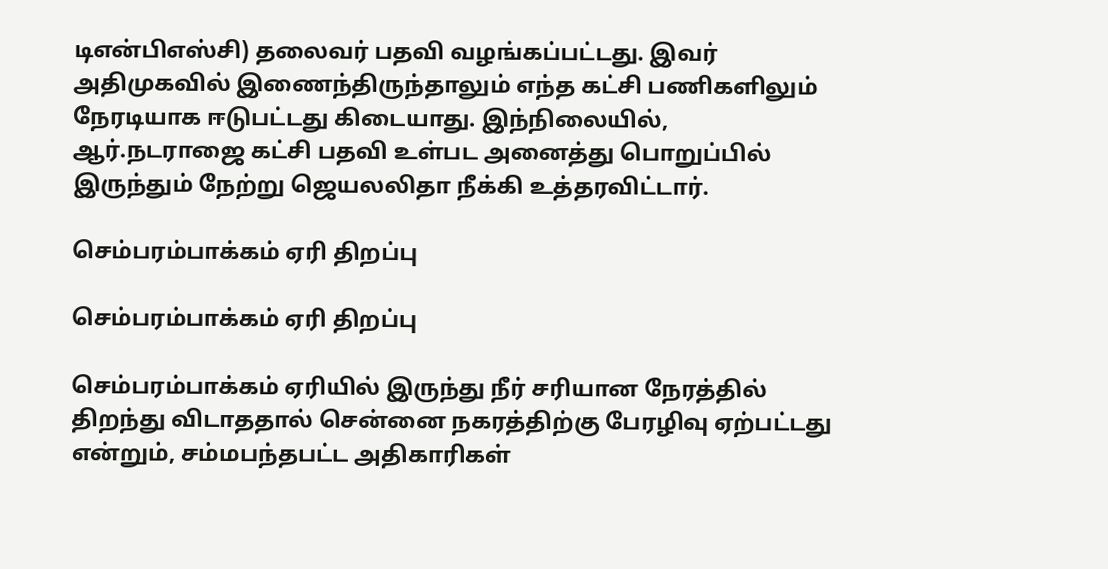டிஎன்பிஎஸ்சி) தலைவர் பதவி வழங்கப்பட்டது. இவர் அதிமுகவில் இணைந்திருந்தாலும் எந்த கட்சி பணிகளிலும் நேரடியாக ஈடுபட்டது கிடையாது. இந்நிலையில், ஆர்.நடராஜை கட்சி பதவி உள்பட அனைத்து பொறுப்பில் இருந்தும் நேற்று ஜெயலலிதா நீக்கி உத்தரவிட்டார்.

செம்பரம்பாக்கம் ஏரி திறப்பு

செம்பரம்பாக்கம் ஏரி திறப்பு

செம்பரம்பாக்கம் ஏரியில் இருந்து நீர் சரியான நேரத்தில் திறந்து விடாததால் சென்னை நகரத்திற்கு பேரழிவு ஏற்பட்டது என்றும், சம்மபந்தபட்ட அதிகாரிகள்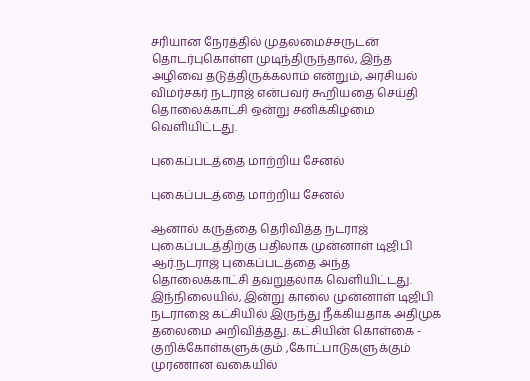சரியான நேரத்தில் முதலமைச்சருடன் தொடர்புகொள்ள முடிந்திருந்தால், இந்த அழிவை தடுத்திருக்கலாம் என்றும், அரசியல் விமர்சகர் நடராஜ் என்பவர் கூறியதை செய்தி தொலைக்காட்சி ஒன்று சனிக்கிழமை வெளியிட்டது.

புகைப்படத்தை மாற்றிய சேனல்

புகைப்படத்தை மாற்றிய சேனல்

ஆனால் கருத்தை தெரிவித்த நடராஜ் புகைப்படத்திற்கு பதிலாக முன்னாள் டிஜிபி ஆர்.நடராஜ் புகைப்படத்தை அந்த தொலைக்காட்சி தவறுதலாக வெளியிட்டது. இந்நிலையில், இன்று காலை முன்னாள் டிஜிபி நடராஜை கட்சியில் இருந்து நீக்கியதாக அதிமுக தலைமை அறிவித்தது. கட்சியின் கொள்கை - குறிக்கோள்களுக்கும் ,கோட்பாடுகளுக்கும் முரணான வகையில்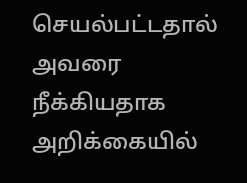செயல்பட்டதால் அவரை நீக்கியதாக அறிக்கையில்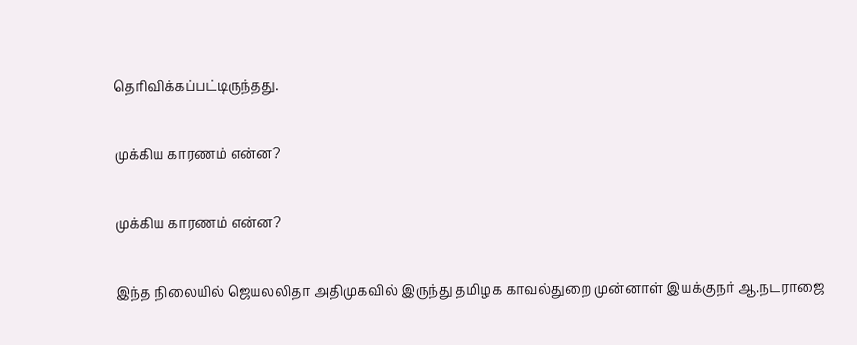தெரிவிக்கப்பட்டிருந்தது.

முக்கிய காரணம் என்ன?

முக்கிய காரணம் என்ன?

இந்த நிலையில் ஜெயலலிதா அதிமுகவில் இருந்து தமிழக காவல்துறை முன்னாள் இயக்குநர் ஆ.நடராஜை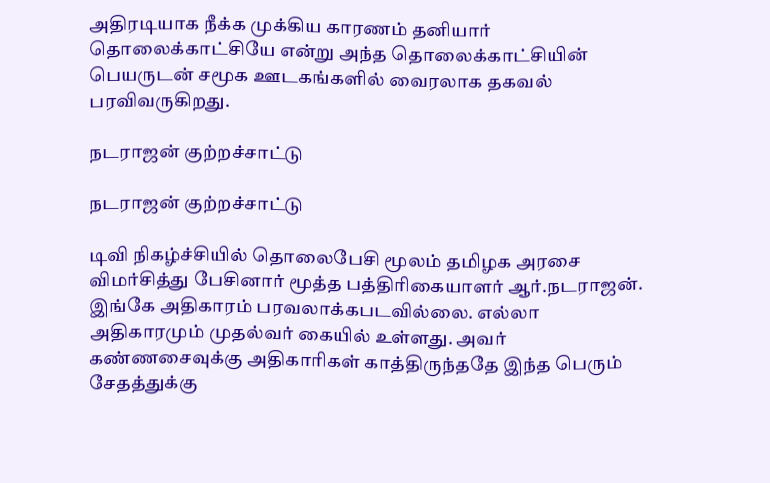அதிரடியாக நீக்க முக்கிய காரணம் தனியார் தொலைக்காட்சியே என்று அந்த தொலைக்காட்சியின் பெயருடன் சமூக ஊடகங்களில் வைரலாக தகவல் பரவிவருகிறது.

நடராஜன் குற்றச்சாட்டு

நடராஜன் குற்றச்சாட்டு

டிவி நிகழ்ச்சியில் தொலைபேசி மூலம் தமிழக அரசை விமர்சித்து பேசினார் மூத்த பத்திரிகையாளர் ஆர்.நடராஜன். இங்கே அதிகாரம் பரவலாக்கபடவில்லை. எல்லா அதிகாரமும் முதல்வர் கையில் உள்ளது. அவர் கண்ணசைவுக்கு அதிகாரிகள் காத்திருந்ததே இந்த பெரும் சேதத்துக்கு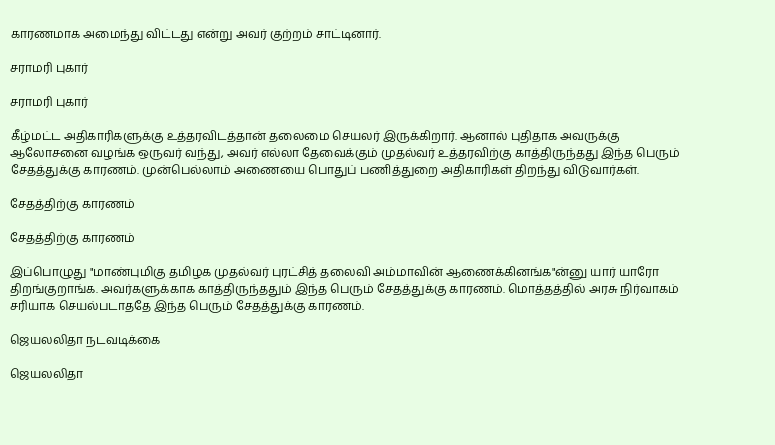காரணமாக அமைந்து விட்டது என்று அவர் குற்றம் சாட்டினார்.

சராமரி புகார்

சராமரி புகார்

கீழ்மட்ட அதிகாரிகளுக்கு உத்தரவிடத்தான் தலைமை செயலர் இருக்கிறார். ஆனால் புதிதாக அவருக்கு ஆலோசனை வழங்க ஒருவர் வந்து, அவர் எல்லா தேவைக்கும் முதல்வர் உத்தரவிற்கு காத்திருந்தது இந்த பெரும் சேதத்துக்கு காரணம். முன்பெல்லாம் அணையை பொதுப் பணித்துறை அதிகாரிகள் திறந்து விடுவார்கள்.

சேதத்திற்கு காரணம்

சேதத்திற்கு காரணம்

இப்பொழுது "மாண்புமிகு தமிழக முதல்வர் புரட்சித் தலைவி அம்மாவின் ஆணைக்கினங்க"ன்னு யார் யாரோ திறங்குறாங்க. அவர்களுக்காக காத்திருந்ததும் இந்த பெரும் சேதத்துக்கு காரணம். மொத்தத்தில் அரசு நிர்வாகம் சரியாக செயல்படாததே இந்த பெரும் சேதத்துக்கு காரணம்.

ஜெயலலிதா நடவடிக்கை

ஜெயலலிதா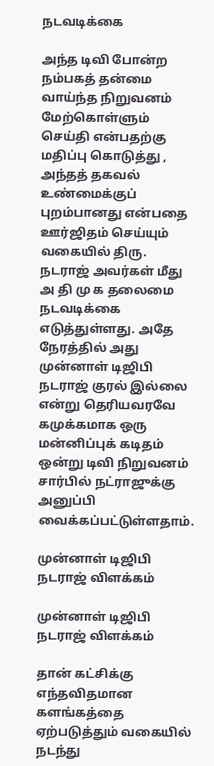நடவடிக்கை

அந்த டிவி போன்ற நம்பகத் தன்மை வாய்ந்த நிறுவனம் மேற்கொள்ளும் செய்தி என்பதற்கு மதிப்பு கொடுத்து , அந்தத் தகவல் உண்மைக்குப் புறம்பானது என்பதை ஊர்ஜிதம் செய்யும் வகையில் திரு. நடராஜ் அவர்கள் மீது அ தி மு க தலைமை நடவடிக்கை எடுத்துள்ளது. அதே நேரத்தில் அது முன்னாள் டிஜிபி நடராஜ் குரல் இல்லை என்று தெரியவரவே கமுக்கமாக ஒரு மன்னிப்புக் கடிதம் ஒன்று டிவி நிறுவனம் சார்பில் நட்ராஜுக்கு அனுப்பி வைக்கப்பட்டுள்ளதாம்.

முன்னாள் டிஜிபி நடராஜ் விளக்கம்

முன்னாள் டிஜிபி நடராஜ் விளக்கம்

தான் கட்சிக்கு எந்தவிதமான களங்கத்தை ஏற்படுத்தும் வகையில் நடந்து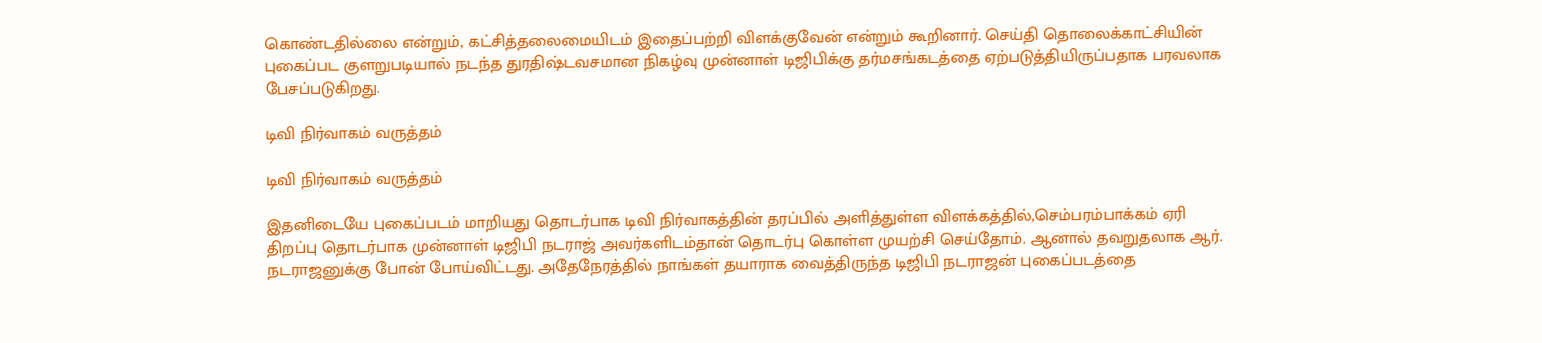கொண்டதில்லை என்றும், கட்சித்தலைமையிடம் இதைப்பற்றி விளக்குவேன் என்றும் கூறினார். செய்தி தொலைக்காட்சியின் புகைப்பட குளறுபடியால் நடந்த துரதிஷ்டவசமான நிகழ்வு முன்னாள் டிஜிபிக்கு தர்மசங்கடத்தை ஏற்படுத்தியிருப்பதாக பரவலாக பேசப்படுகிறது.

டிவி நிர்வாகம் வருத்தம்

டிவி நிர்வாகம் வருத்தம்

இதனிடையே புகைப்படம் மாறியது தொடர்பாக டிவி நிர்வாகத்தின் தரப்பில் அளித்துள்ள விளக்கத்தில்,செம்பரம்பாக்கம் ஏரி திறப்பு தொடர்பாக முன்னாள் டிஜிபி நடராஜ் அவர்களிடம்தான் தொடர்பு கொள்ள முயற்சி செய்தோம். ஆனால் தவறுதலாக ஆர். நடராஜனுக்கு போன் போய்விட்டது. அதேநேரத்தில் நாங்கள் தயாராக வைத்திருந்த டிஜிபி நடராஜன் புகைப்படத்தை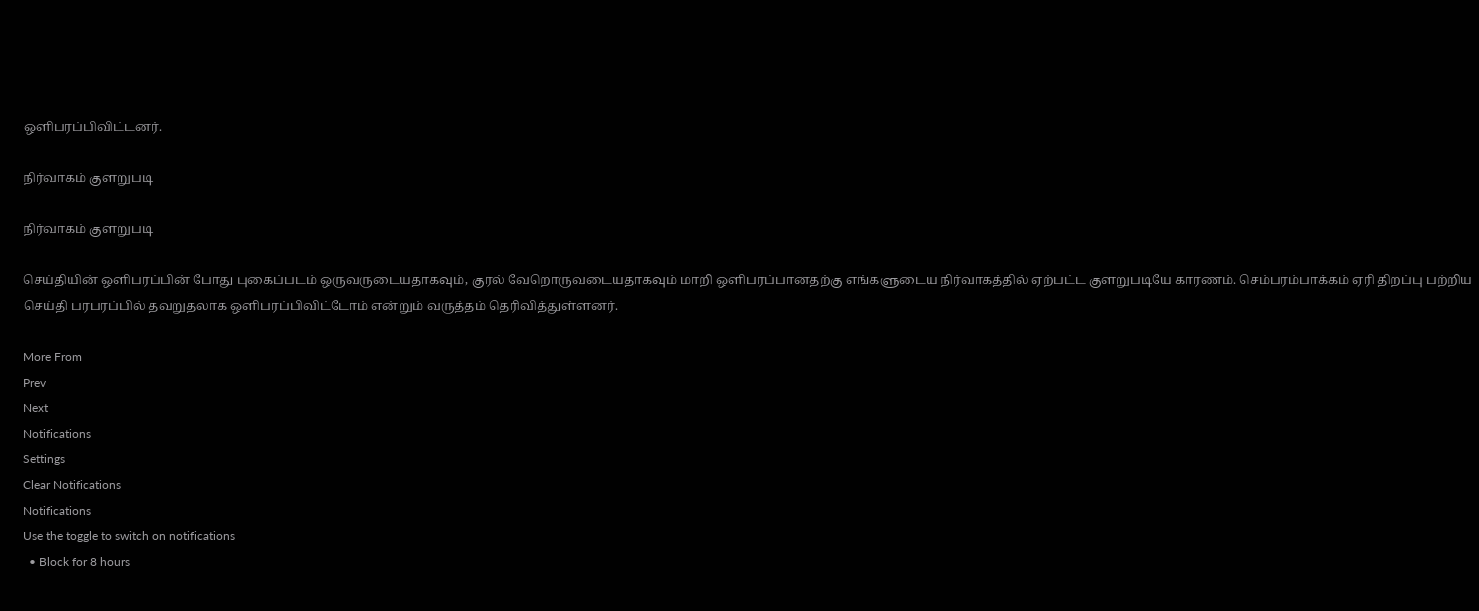ஒளிபரப்பிவிட்டனர்.

நிர்வாகம் குளறுபடி

நிர்வாகம் குளறுபடி

செய்தியின் ஒளிபரப்பின் போது புகைப்படம் ஒருவருடையதாகவும், குரல் வேறொருவடையதாகவும் மாறி ஒளிபரப்பானதற்கு எங்களுடைய நிர்வாகத்தில் ஏற்பட்ட குளறுபடியே காரணம். செம்பரம்பாக்கம் ஏரி திறப்பு பற்றிய செய்தி பரபரப்பில் தவறுதலாக ஒளிபரப்பிவிட்டோம் என்றும் வருத்தம் தெரிவித்துள்ளனர்.

More From
Prev
Next
Notifications
Settings
Clear Notifications
Notifications
Use the toggle to switch on notifications
  • Block for 8 hours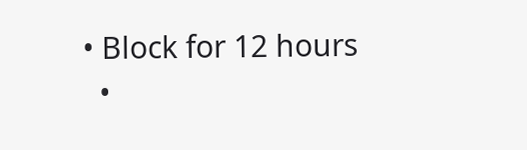• Block for 12 hours
  •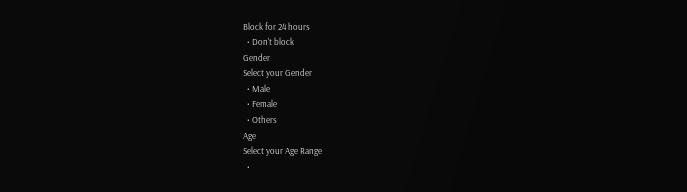Block for 24 hours
  • Don't block
Gender
Select your Gender
  • Male
  • Female
  • Others
Age
Select your Age Range
  •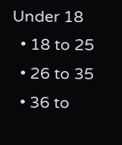Under 18
  • 18 to 25
  • 26 to 35
  • 36 to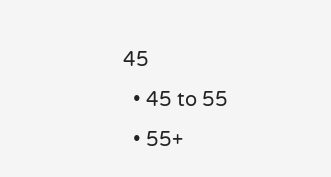45
  • 45 to 55
  • 55+